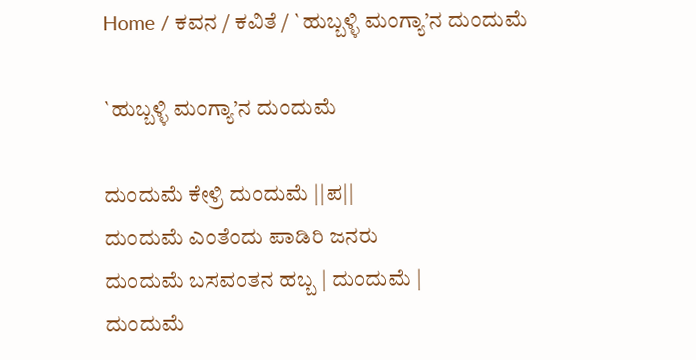Home / ಕವನ / ಕವಿತೆ / `ಹುಬ್ಬಳ್ಳಿ ಮಂಗ್ಯಾ’ನ ದುಂದುಮೆ

`ಹುಬ್ಬಳ್ಳಿ ಮಂಗ್ಯಾ’ನ ದುಂದುಮೆ

ದುಂದುಮೆ ಕೇಳ್ರಿ ದುಂದುಮೆ ||ಪ||
ದುಂದುಮೆ ಎಂತೆಂದು ಪಾಡಿರಿ ಜನರು
ದುಂದುಮೆ ಬಸವಂತನ ಹಬ್ಬ | ದುಂದುಮೆ |
ದುಂದುಮೆ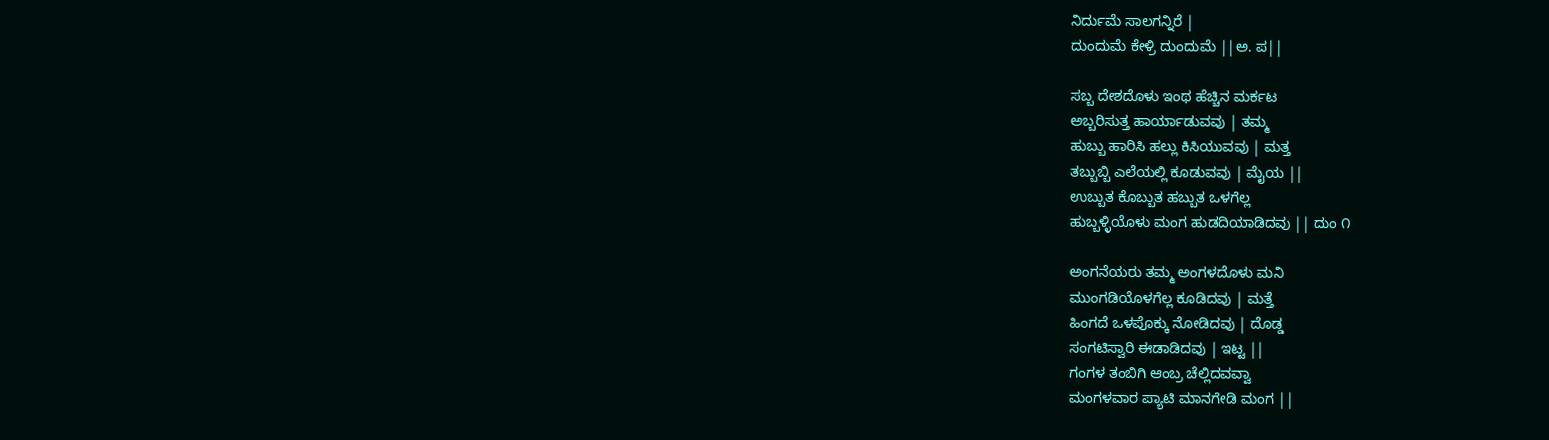ನಿರ್ದುಮೆ ಸಾಲಗನ್ನಿರೆ |
ದುಂದುಮೆ ಕೇಳ್ರಿ ದುಂದುಮೆ ||ಅ. ಪ||

ಸಬ್ಬ ದೇಶದೊಳು ಇಂಥ ಹೆಚ್ಚಿನ ಮರ್ಕಟ
ಅಬ್ಬರಿಸುತ್ತ ಹಾರ್ಯಾಡುವವು | ತಮ್ಮ
ಹುಬ್ಬು ಹಾರಿಸಿ ಹಲ್ಲು ಕಿಸಿಯುವವು | ಮತ್ತ
ತಬ್ಬುಬ್ಬಿ ಎಲೆಯಲ್ಲಿ ಕೂಡುವವು | ಮೈಯ ||
ಉಬ್ಬುತ ಕೊಬ್ಬುತ ಹಬ್ಬುತ ಒಳಗೆಲ್ಲ
ಹುಬ್ಬಳ್ಳಿಯೊಳು ಮಂಗ ಹುಡದಿಯಾಡಿದವು || ದುಂ ೧

ಅಂಗನೆಯರು ತಮ್ಮ ಅಂಗಳದೊಳು ಮನಿ
ಮುಂಗಡಿಯೊಳಗೆಲ್ಲ ಕೂಡಿದವು | ಮತ್ತೆ
ಹಿಂಗದೆ ಒಳಪೊಕ್ಕು ನೋಡಿದವು | ದೊಡ್ಡ
ಸಂಗಟಿಸ್ವಾರಿ ಈಡಾಡಿದವು | ಇಟ್ಟ ||
ಗಂಗಳ ತಂಬಿಗಿ ಆಂಬ್ರ ಚೆಲ್ಲಿದವವ್ವಾ
ಮಂಗಳವಾರ ಪ್ಯಾಟಿ ಮಾನಗೇಡಿ ಮಂಗ ||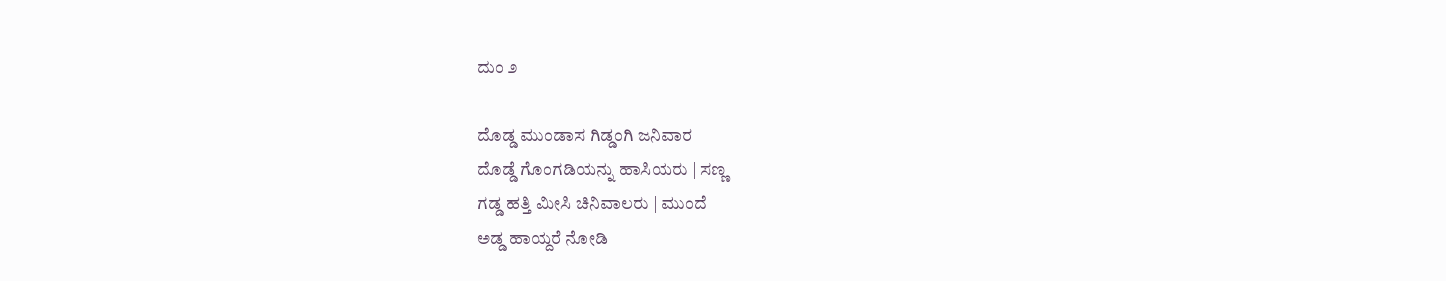ದುಂ ೨

ದೊಡ್ಡ ಮುಂಡಾಸ ಗಿಡ್ಡಂಗಿ ಜನಿವಾರ
ದೊಡ್ಡೆ ಗೊಂಗಡಿಯನ್ನು ಹಾಸಿಯರು | ಸಣ್ಣ
ಗಡ್ಡ ಹತ್ತಿ ಮೀಸಿ ಚಿನಿವಾಲರು | ಮುಂದೆ
ಅಡ್ಡ ಹಾಯ್ದರೆ ನೋಡಿ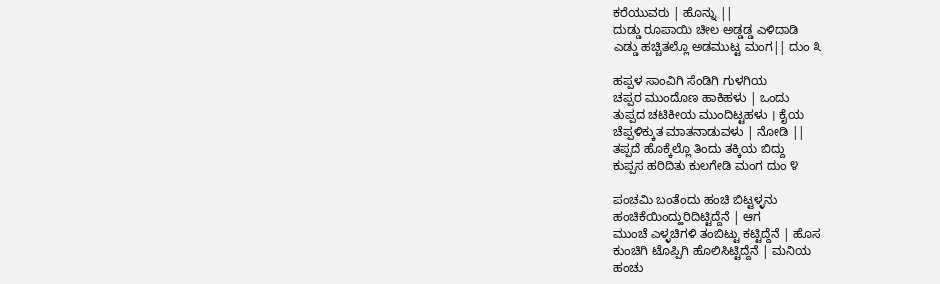ಕರೆಯುವರು | ಹೊನ್ನು ||
ದುಡ್ಡು ರೂಪಾಯಿ ಚೀಲ ಅಡ್ಡಡ್ಡ ಎಳಿದಾಡಿ
ಎಡ್ಡು ಹಚ್ಚಿತಲ್ಲೊ ಅಡಮುಟ್ಟ ಮಂಗ|| ದುಂ ೩

ಹಪ್ಪಳ ಸಾಂವಿಗಿ ಸೆಂಡಿಗಿ ಗುಳಗಿಯ
ಚಪ್ಪರ ಮುಂದೊಣ ಹಾಕಿಹಳು | ಒಂದು
ತುಪ್ಪದ ಚಟಿಕೀಯ ಮುಂದಿಟ್ಟಹಳು । ಕೈಯ
ಚೆಪ್ಪಳಿಕ್ಕುತ ಮಾತನಾಡುವಳು | ನೋಡಿ ||
ತಪ್ಪದೆ ಹೊಕ್ಕೆಲ್ಲೊ ತಿಂದು ತಕ್ಕಿಯ ಬಿದ್ದು
ಕುಪ್ಪಸ ಹರಿದಿತು ಕುಲಗೇಡಿ ಮಂಗ ದುಂ ೪

ಪಂಚಮಿ ಬಂತೆಂದು ಹಂಚಿ ಬಿಟ್ಟಳ್ಳನು
ಹಂಚಿಕೆಯಿಂದ್ಹುರಿದಿಟ್ಟಿದ್ದೆನೆ | ಆಗ
ಮುಂಚೆ ಎಳ್ಳಚಿಗಳಿ ತಂಬಿಟ್ಟು ಕಟ್ಟಿದ್ದೆನೆ | ಹೊಸ
ಕುಂಚಿಗಿ ಟೊಪ್ಪಿಗಿ ಹೊಲಿಸಿಟ್ಟಿದ್ದೆನೆ | ಮನಿಯ
ಹಂಚು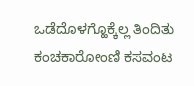ಒಡೆದೊಳಗ್ಹೊಕ್ಕೆಲ್ಲ ತಿಂದಿತು
ಕಂಚಕಾರೋಂಣಿ ಕಸವಂಟ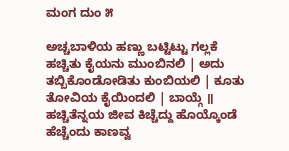ಮಂಗ ದುಂ ೫

ಅಚ್ಚಬಾಳಿಯ ಹಣ್ಣು ಬಟ್ಟಿಟ್ಟು ಗಲ್ಲಕೆ
ಹಚ್ಚಿತು ಕೈಯನು ಮುಂಬಿನಲಿ | ಅದು
ತಬ್ಬಿಕೊಂಡೋಡಿತು ಕುಂಬಿಯಲಿ | ಕೂತು
ತೋವಿಯ ಕೈಯಿಂದಲಿ | ಬಾಯ್ಗೆ ॥
ಹಚ್ಚಿತೆನ್ನಯ ಜೀವ ಕಿಚ್ಚೆದ್ದು ಹೊಯ್ಕೊಂಡೆ
ಹೆಚ್ಚೆಂದು ಕಾಣವ್ವ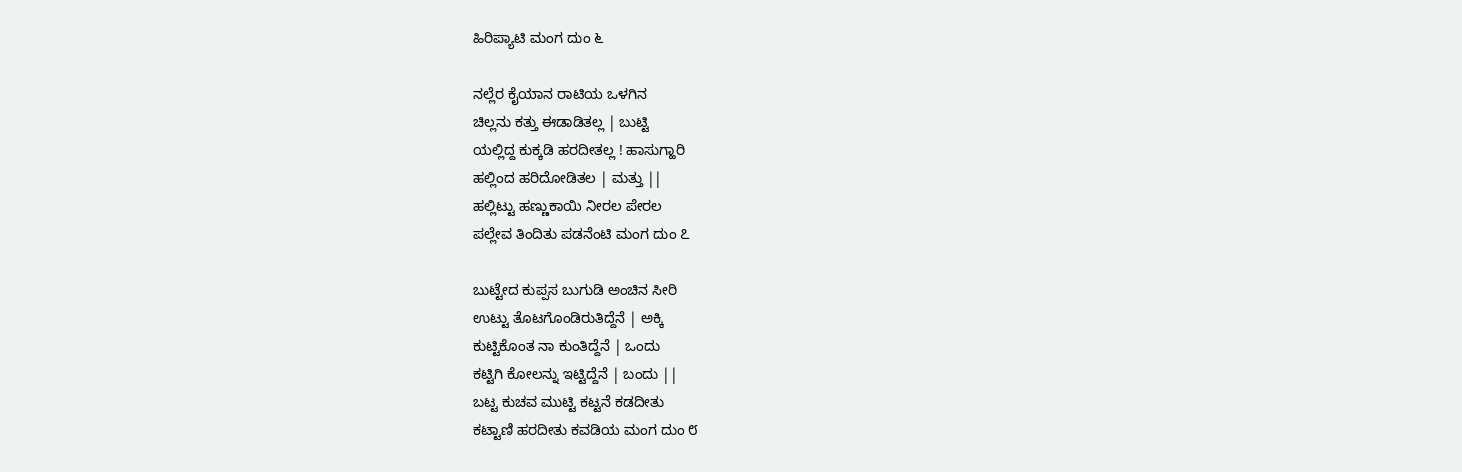ಹಿರಿಪ್ಯಾಟಿ ಮಂಗ ದುಂ ೬

ನಲ್ಲೆರ ಕೈಯಾನ ರಾಟಿಯ ಒಳಗಿನ
ಚಿಲ್ಲನು ಕತ್ತು ಈಡಾಡಿತಲ್ಲ | ಬುಟ್ಟಿ
ಯಲ್ಲಿದ್ದ ಕುಕ್ಕಡಿ ಹರದೀತಲ್ಲ ! ಹಾಸುಗ್ಹಾರಿ
ಹಲ್ಲಿಂದ ಹರಿದೋಡಿತಲ | ಮತ್ತು ||
ಹಲ್ಲಿಟ್ಟು ಹಣ್ಣುಕಾಯಿ ನೀರಲ ಪೇರಲ
ಪಲ್ಲೇವ ತಿಂದಿತು ಪಡನೆಂಟಿ ಮಂಗ ದುಂ ೭

ಬುಟ್ಟೇದ ಕುಪ್ಪಸ ಬುಗುಡಿ ಅಂಚಿನ ಸೀರಿ
ಉಟ್ಟು ತೊಟಗೊಂಡಿರುತಿದ್ದೆನೆ | ಅಕ್ಕಿ
ಕುಟ್ಟಿಕೊಂತ ನಾ ಕುಂತಿದ್ದೆನೆ | ಒಂದು
ಕಟ್ಟಿಗಿ ಕೋಲನ್ನು ಇಟ್ಟಿದ್ದೆನೆ | ಬಂದು ||
ಬಟ್ಟ ಕುಚವ ಮುಟ್ಟಿ ಕಟ್ಟನೆ ಕಡದೀತು
ಕಟ್ಟಾಣಿ ಹರದೀತು ಕವಡಿಯ ಮಂಗ ದುಂ ೮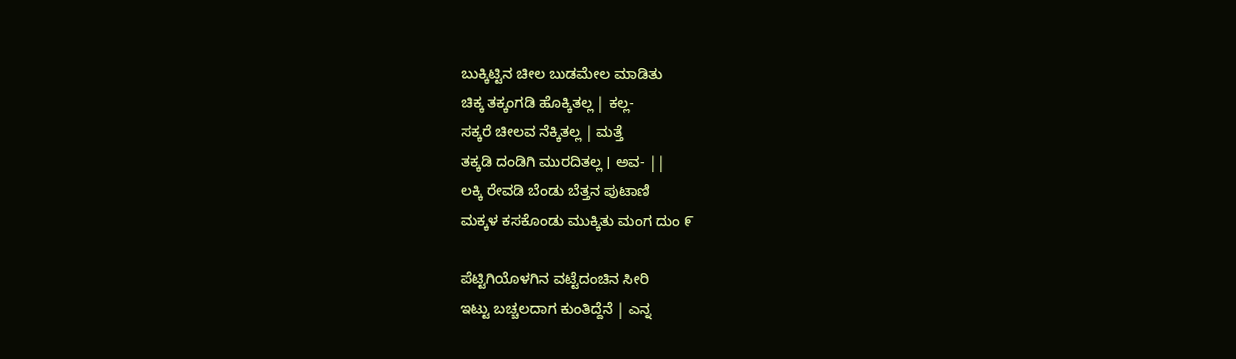ಬುಕ್ಕಿಟ್ಟಿನ ಚೀಲ ಬುಡಮೇಲ ಮಾಡಿತು
ಚಿಕ್ಕ ತಕ್ಕಂಗಡಿ ಹೊಕ್ಕಿತಲ್ಲ | ಕಲ್ಲ-
ಸಕ್ಕರೆ ಚೀಲವ ನೆಕ್ಕಿತಲ್ಲ | ಮತ್ತೆ
ತಕ್ಕಡಿ ದಂಡಿಗಿ ಮುರದಿತಲ್ಲ । ಅವ- ||
ಲಕ್ಕಿ ರೇವಡಿ ಬೆಂಡು ಬೆತ್ತನ ಪುಟಾಣಿ
ಮಕ್ಕಳ ಕಸಕೊಂಡು ಮುಕ್ಕಿತು ಮಂಗ ದುಂ ೯

ಪೆಟ್ಟಿಗಿಯೊಳಗಿನ ವಟ್ಟೆದಂಚಿನ ಸೀರಿ
ಇಟ್ಟು ಬಚ್ಚಲದಾಗ ಕುಂತಿದ್ದೆನೆ | ಎನ್ನ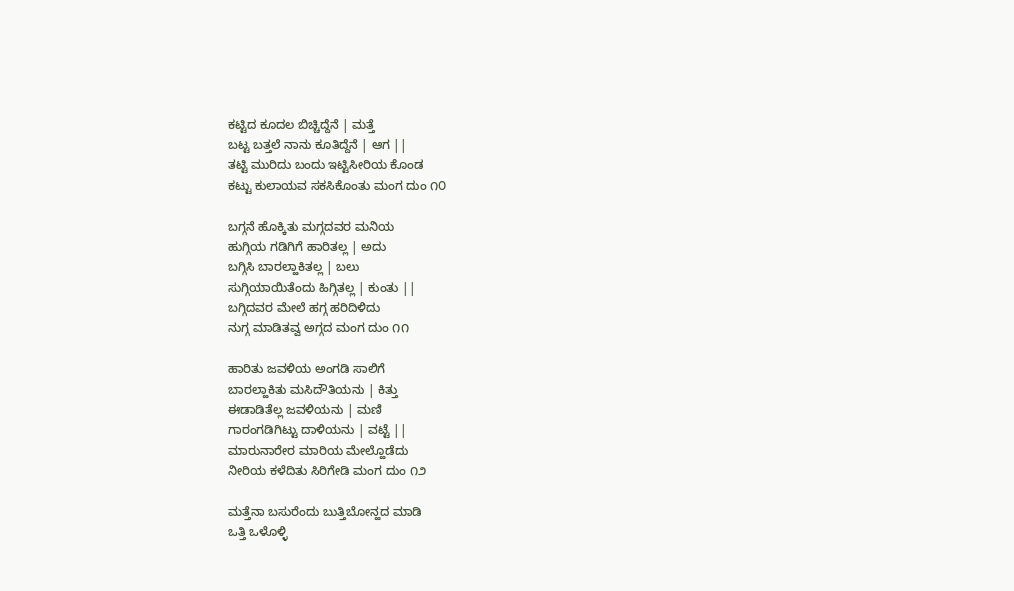ಕಟ್ಟಿದ ಕೂದಲ ಬಿಚ್ಚಿದ್ದೆನೆ | ಮತ್ತೆ
ಬಟ್ಟ ಬತ್ತಲೆ ನಾನು ಕೂತಿದ್ದೆನೆ | ಆಗ ||
ತಟ್ಟಿ ಮುರಿದು ಬಂದು ಇಟ್ಟಿಸೀರಿಯ ಕೊಂಡ
ಕಟ್ಟು ಕುಲಾಯವ ಸಕಸಿಕೊಂತು ಮಂಗ ದುಂ ೧೦

ಬಗ್ಗನೆ ಹೊಕ್ಕಿತು ಮಗ್ಗದವರ ಮನಿಯ
ಹುಗ್ಗಿಯ ಗಡಿಗಿಗೆ ಹಾರಿತಲ್ಲ | ಅದು
ಬಗ್ಗಿಸಿ ಬಾರಲ್ಹಾಕಿತಲ್ಲ | ಬಲು
ಸುಗ್ಗಿಯಾಯಿತೆಂದು ಹಿಗ್ಗಿತಲ್ಲ | ಕುಂತು ||
ಬಗ್ಗಿದವರ ಮೇಲೆ ಹಗ್ಗ ಹರಿದಿಳಿದು
ನುಗ್ಗ ಮಾಡಿತವ್ವ ಅಗ್ಗದ ಮಂಗ ದುಂ ೧೧

ಹಾರಿತು ಜವಳಿಯ ಅಂಗಡಿ ಸಾಲಿಗೆ
ಬಾರಲ್ಹಾಕಿತು ಮಸಿದೌತಿಯನು | ಕಿತ್ತು
ಈಡಾಡಿತೆಲ್ಲ ಜವಳಿಯನು | ಮಣಿ
ಗಾರಂಗಡಿಗಿಟ್ಟು ದಾಳಿಯನು | ವಟ್ಟೆ ||
ಮಾರುನಾರೇರ ಮಾರಿಯ ಮೇಲ್ಹೊಡೆದು
ನೀರಿಯ ಕಳೆದಿತು ಸಿರಿಗೇಡಿ ಮಂಗ ದುಂ ೧೨

ಮತ್ತೆನಾ ಬಸುರೆಂದು ಬುತ್ತಿಬೋನ್ಹದ ಮಾಡಿ
ಒತ್ತಿ ಒಳೊಳ್ಳಿ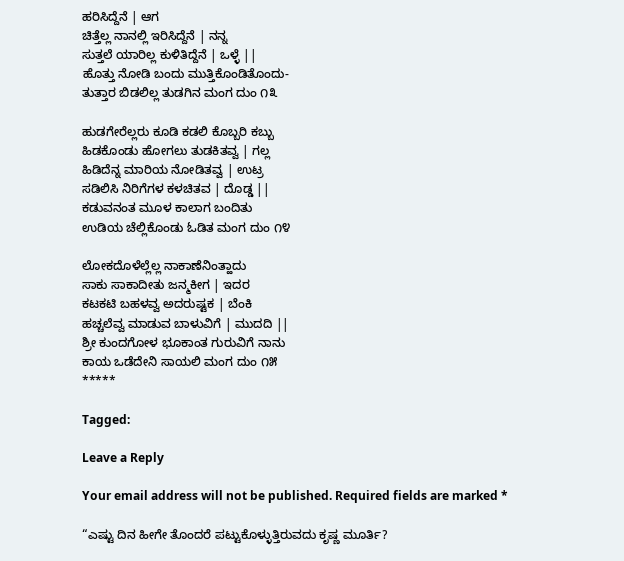ಹರಿಸಿದ್ದೆನೆ | ಆಗ
ಚಿತ್ತೆಲ್ಲ ನಾನಲ್ಲಿ ಇರಿಸಿದ್ದೆನೆ | ನನ್ನ
ಸುತ್ತಲೆ ಯಾರಿಲ್ಲ ಕುಳಿತಿದ್ದೆನೆ | ಒಳ್ಳೆ ||
ಹೊತ್ತು ನೋಡಿ ಬಂದು ಮುತ್ತಿಕೊಂಡಿತೊಂದು-
ತುತ್ತಾರ ಬಿಡಲಿಲ್ಲ ತುಡಗಿನ ಮಂಗ ದುಂ ೧೩

ಹುಡಗೇರೆಲ್ಲರು ಕೂಡಿ ಕಡಲಿ ಕೊಬ್ಬರಿ ಕಬ್ಬು
ಹಿಡಕೊಂಡು ಹೋಗಲು ತುಡಕಿತವ್ವ | ಗಲ್ಲ
ಹಿಡಿದೆನ್ನ ಮಾರಿಯ ನೋಡಿತವ್ವ | ಉಟ್ರ
ಸಡಿಲಿಸಿ ನಿರಿಗೆಗಳ ಕಳಚಿತವ | ದೊಡ್ಡ ||
ಕಡುವನಂತ ಮೂಳ ಕಾಲಾಗ ಬಂದಿತು
ಉಡಿಯ ಚೆಲ್ಲಿಕೊಂಡು ಓಡಿತ ಮಂಗ ದುಂ ೧೪

ಲೋಕದೊಳೆಲ್ಲೆಲ್ಲ ನಾಕಾಣೆನಿಂತ್ಹಾದು
ಸಾಕು ಸಾಕಾದೀತು ಜನ್ಮಕೀಗ | ಇದರ
ಕಟಕಟಿ ಬಹಳವ್ವ ಅದರುಷ್ಟಕ | ಬೆಂಕಿ
ಹಚ್ಚಲೆವ್ವ ಮಾಡುವ ಬಾಳುವಿಗೆ | ಮುದದಿ ||
ಶ್ರೀ ಕುಂದಗೋಳ ಭೂಕಾಂತ ಗುರುವಿಗೆ ನಾನು
ಕಾಯ ಒಡೆದೇನಿ ಸಾಯಲಿ ಮಂಗ ದುಂ ೧೫
*****

Tagged:

Leave a Reply

Your email address will not be published. Required fields are marked *

“ಎಷ್ಟು ದಿನ ಹೀಗೇ ತೊಂದರೆ ಪಟ್ಟುಕೊಳ್ಳುತ್ತಿರುವದು ಕೃಷ್ಣ ಮೂರ್ತಿ?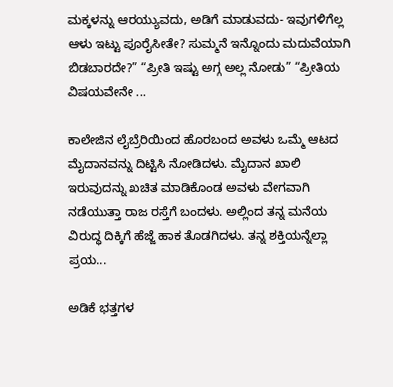ಮಕ್ಕಳನ್ನು ಆರಯ್ಯುವದು, ಅಡಿಗೆ ಮಾಡುವದು- ಇವುಗಳಿಗೆಲ್ಲ ಆಳು ಇಟ್ಟು ಪೂರೈಸೀತೇ? ಸುಮ್ಮನೆ ಇನ್ನೊಂದು ಮದುವೆಯಾಗಿ ಬಿಡಬಾರದೇ?” “ಪ್ರೀತಿ ಇಷ್ಟು ಅಗ್ಗ ಅಲ್ಲ ನೋಡು” “ಪ್ರೀತಿಯ ವಿಷಯವೇನೇ ...

ಕಾಲೇಜಿನ ಲೈಬ್ರೆರಿಯಿಂದ ಹೊರಬಂದ ಅವಳು ಒಮ್ಮೆ ಆಟದ ಮೈದಾನವನ್ನು ದಿಟ್ಟಿಸಿ ನೋಡಿದಳು. ಮೈದಾನ ಖಾಲಿ ಇರುವುದನ್ನು ಖಚಿತ ಮಾಡಿಕೊಂಡ ಅವಳು ವೇಗವಾಗಿ ನಡೆಯುತ್ತಾ ರಾಜ ರಸ್ತೆಗೆ ಬಂದಳು. ಅಲ್ಲಿಂದ ತನ್ನ ಮನೆಯ ವಿರುದ್ಧ ದಿಕ್ಕಿಗೆ ಹೆಜ್ಜೆ ಹಾಕ ತೊಡಗಿದಳು. ತನ್ನ ಶಕ್ತಿಯನ್ನೆಲ್ಲಾ ಪ್ರಯ...

ಅಡಿಕೆ ಭತ್ತಗಳ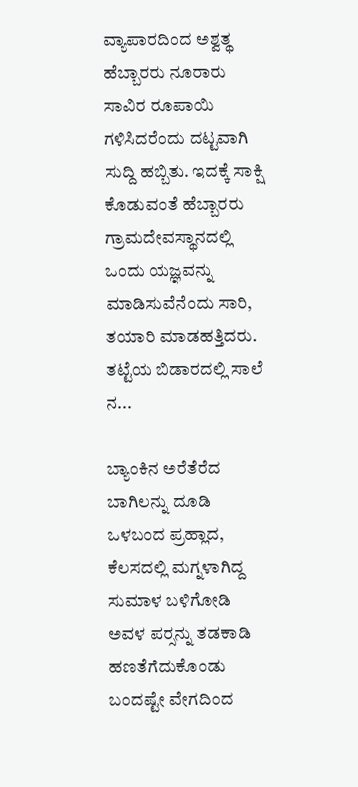ವ್ಯಾಪಾರದಿಂದ ಅಶ್ವತ್ಥ ಹೆಬ್ಬಾರರು ನೂರಾರು ಸಾವಿರ ರೂಪಾಯಿ ಗಳಿಸಿದರೆಂದು ದಟ್ಟವಾಗಿ ಸುದ್ದಿ ಹಬ್ಬಿತು. ಇದಕ್ಕೆ ಸಾಕ್ಷಿ ಕೊಡುವಂತೆ ಹೆಬ್ಬಾರರು ಗ್ರಾಮದೇವಸ್ಥಾನದಲ್ಲಿ ಒಂದು ಯಜ್ಞವನ್ನು ಮಾಡಿಸುವೆನೆಂದು ಸಾರಿ, ತಯಾರಿ ಮಾಡಹತ್ತಿದರು. ತಟ್ಟೆಯ ಬಿಡಾರದಲ್ಲಿ ಸಾಲೆ ನ...

ಬ್ಯಾಂಕಿನ ಅರೆತೆರೆದ ಬಾಗಿಲನ್ನು ದೂಡಿ ಒಳಬಂದ ಪ್ರಹ್ಲಾದ, ಕೆಲಸದಲ್ಲಿ ಮಗ್ನಳಾಗಿದ್ದ ಸುಮಾಳ ಬಳಿಗೋಡಿ ಅವಳ ಪರ್‍ಸನ್ನು ತಡಕಾಡಿ ಹಣತೆಗೆದುಕೊಂಡು ಬಂದಷ್ಟೇ ವೇಗದಿಂದ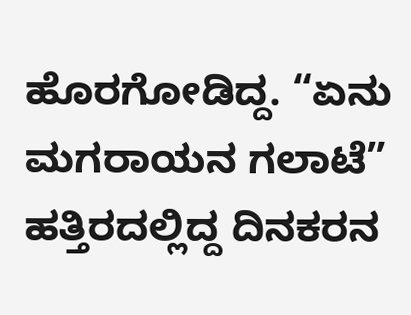ಹೊರಗೋಡಿದ್ದ. “ಏನು ಮಗರಾಯನ ಗಲಾಟೆ” ಹತ್ತಿರದಲ್ಲಿದ್ದ ದಿನಕರನ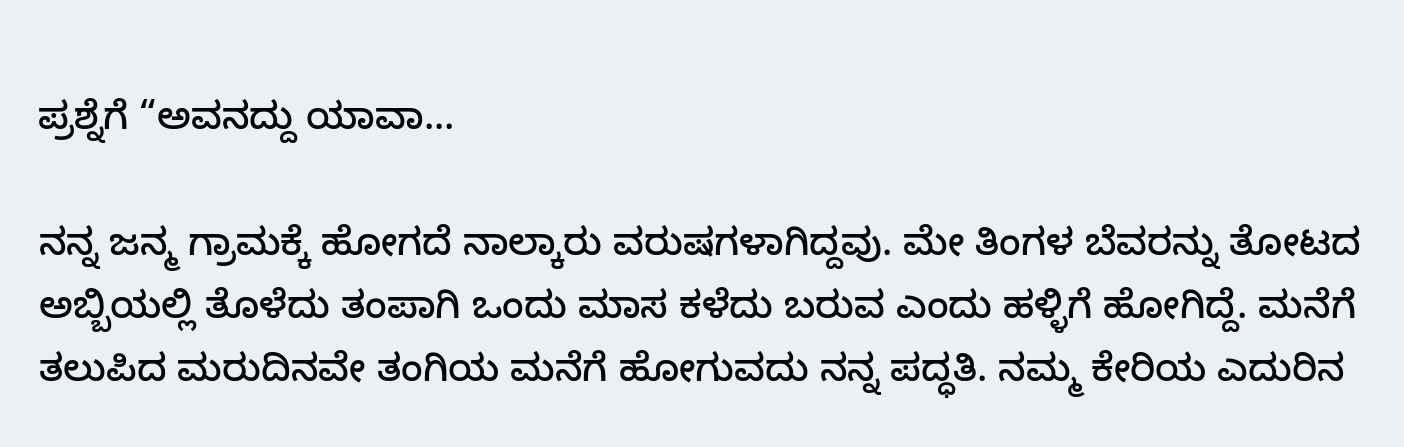ಪ್ರಶ್ನೆಗೆ “ಅವನದ್ದು ಯಾವಾ...

ನನ್ನ ಜನ್ಮ ಗ್ರಾಮಕ್ಕೆ ಹೋಗದೆ ನಾಲ್ಕಾರು ವರುಷಗಳಾಗಿದ್ದವು. ಮೇ ತಿಂಗಳ ಬೆವರನ್ನು ತೋಟದ ಅಬ್ಬಿಯಲ್ಲಿ ತೊಳೆದು ತಂಪಾಗಿ ಒಂದು ಮಾಸ ಕಳೆದು ಬರುವ ಎಂದು ಹಳ್ಳಿಗೆ ಹೋಗಿದ್ದೆ. ಮನೆಗೆ ತಲುಪಿದ ಮರುದಿನವೇ ತಂಗಿಯ ಮನೆಗೆ ಹೋಗುವದು ನನ್ನ ಪದ್ಧತಿ. ನಮ್ಮ ಕೇರಿಯ ಎದುರಿನ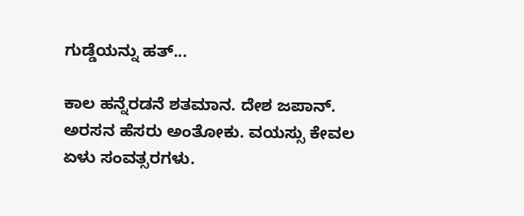ಗುಡ್ಡೆಯನ್ನು ಹತ್...

ಕಾಲ ಹನ್ನೆರಡನೆ ಶತಮಾನ. ದೇಶ ಜಪಾನ್. ಅರಸನ ಹೆಸರು ಅಂತೋಕು. ವಯಸ್ಸು ಕೇವಲ ಏಳು ಸಂವತ್ಸರಗಳು.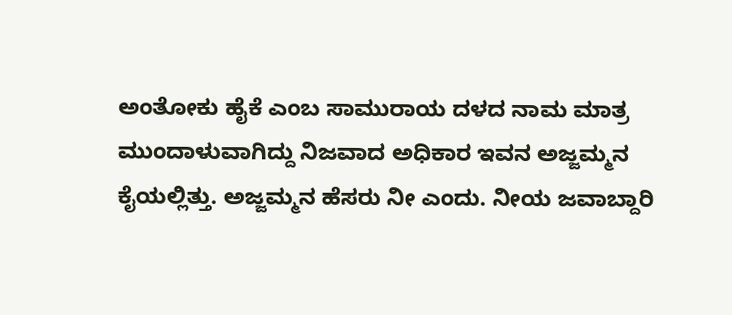ಅಂತೋಕು ಹೈಕೆ ಎಂಬ ಸಾಮುರಾಯ ದಳದ ನಾಮ ಮಾತ್ರ ಮುಂದಾಳುವಾಗಿದ್ದು ನಿಜವಾದ ಅಧಿಕಾರ ಇವನ ಅಜ್ಜಮ್ಮನ ಕೈಯಲ್ಲಿತ್ತು. ಅಜ್ಜಮ್ಮನ ಹೆಸರು ನೀ ಎಂದು. ನೀಯ ಜವಾಬ್ದಾರಿ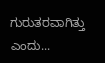ಗುರುತರವಾಗಿತ್ತು ಎಂದು...